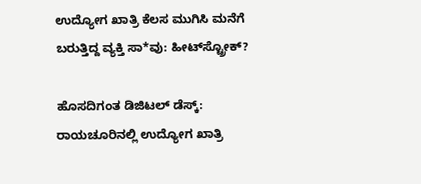ಉದ್ಯೋಗ ಖಾತ್ರಿ ಕೆಲಸ ಮುಗಿಸಿ ಮನೆಗೆ ಬರುತ್ತಿದ್ದ ವ್ಯಕ್ತಿ ಸಾ*ವು: ಹೀಟ್‌ಸ್ಟ್ರೋಕ್‌?

ಹೊಸದಿಗಂತ ಡಿಜಿಟಲ್‌ ಡೆಸ್ಕ್‌: ರಾಯಚೂರಿನಲ್ಲಿ ಉದ್ಯೋಗ ಖಾತ್ರಿ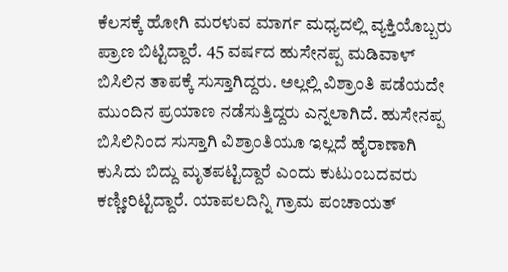ಕೆಲಸಕ್ಕೆ ಹೋಗಿ ಮರಳುವ ಮಾರ್ಗ ಮಧ್ಯದಲ್ಲಿ ವ್ಯಕ್ತಿಯೊಬ್ಬರು ಪ್ರಾಣ ಬಿಟ್ಟಿದ್ದಾರೆ. 45 ವರ್ಷದ ಹುಸೇನಪ್ಪ ಮಡಿವಾಳ್‌ ಬಿಸಿಲಿನ ತಾಪಕ್ಕೆ ಸುಸ್ತಾಗಿದ್ದರು. ಅಲ್ಲಲ್ಲಿ ವಿಶ್ರಾಂತಿ ಪಡೆಯದೇ ಮುಂದಿನ ಪ್ರಯಾಣ ನಡೆಸುತ್ತಿದ್ದರು ಎನ್ನಲಾಗಿದೆ. ಹುಸೇನಪ್ಪ ಬಿಸಿಲಿನಿಂದ ಸುಸ್ತಾಗಿ ವಿಶ್ರಾಂತಿಯೂ ಇಲ್ಲದೆ ಹೈರಾಣಾಗಿ ಕುಸಿದು ಬಿದ್ದು ಮೃತಪಟ್ಟಿದ್ದಾರೆ ಎಂದು ಕುಟುಂಬದವರು ಕಣ್ಣೀರಿಟ್ಟಿದ್ದಾರೆ. ಯಾಪಲದಿನ್ನಿ ಗ್ರಾಮ ಪಂಚಾಯತ್‌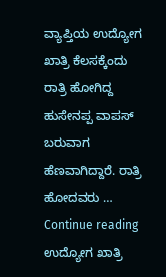ವ್ಯಾಪ್ತಿಯ ಉದ್ಯೋಗ ಖಾತ್ರಿ ಕೆಲಸಕ್ಕೆಂದು ರಾತ್ರಿ ಹೋಗಿದ್ದ ಹುಸೇನಪ್ಪ ವಾಪಸ್‌ ಬರುವಾಗ ಹೆಣವಾಗಿದ್ದಾರೆ. ರಾತ್ರಿ ಹೋದವರು … Continue reading ಉದ್ಯೋಗ ಖಾತ್ರಿ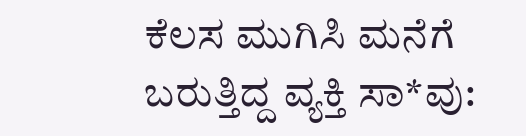ಕೆಲಸ ಮುಗಿಸಿ ಮನೆಗೆ ಬರುತ್ತಿದ್ದ ವ್ಯಕ್ತಿ ಸಾ*ವು: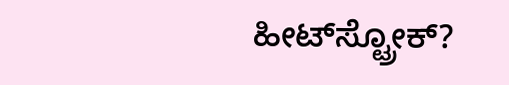ಹೀಟ್‌ಸ್ಟ್ರೋಕ್‌?